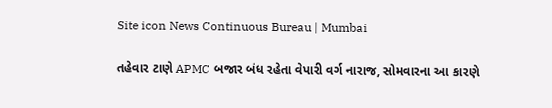Site icon News Continuous Bureau | Mumbai

તહેવાર ટાણે APMC બજાર બંધ રહેતા વેપારી વર્ગ નારાજ, સોમવારના આ કારણે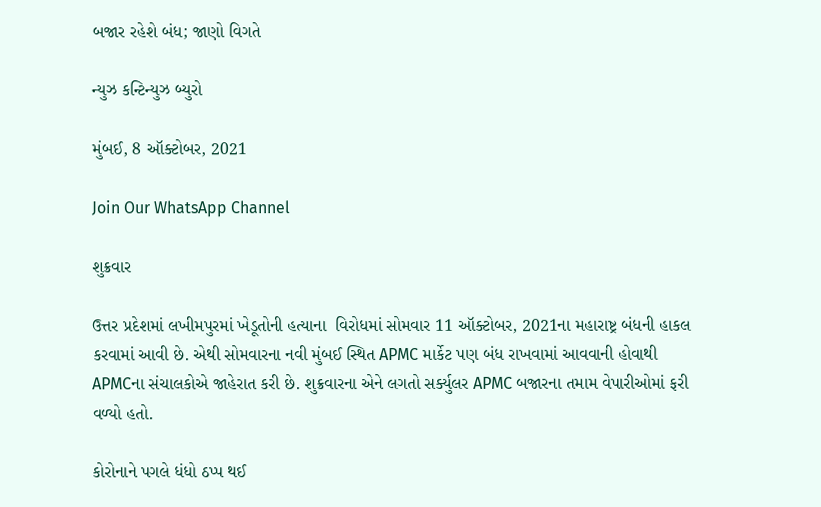બજાર રહેશે બંધ; જાણો વિગતે

ન્યુઝ કન્ટિન્યુઝ બ્યુરો

મુંબઈ, 8 ઑક્ટોબર, 2021

Join Our WhatsApp Channel

શુક્રવાર

ઉત્તર પ્રદેશમાં લખીમપુરમાં ખેડૂતોની હત્યાના  વિરોધમાં સોમવાર 11 ઑક્ટોબર, 2021ના મહારાષ્ટ્ર બંધની હાકલ કરવામાં આવી છે. એથી સોમવારના નવી મુંબઈ સ્થિત APMC માર્કેટ પણ બંધ રાખવામાં આવવાની હોવાથી APMCના સંચાલકોએ જાહેરાત કરી છે. શુક્રવારના એને લગતો સર્ક્યુલર APMC બજારના તમામ વેપારીઓમાં ફરી વળ્યો હતો.

કોરોનાને પગલે ધંધો ઠપ્પ થઈ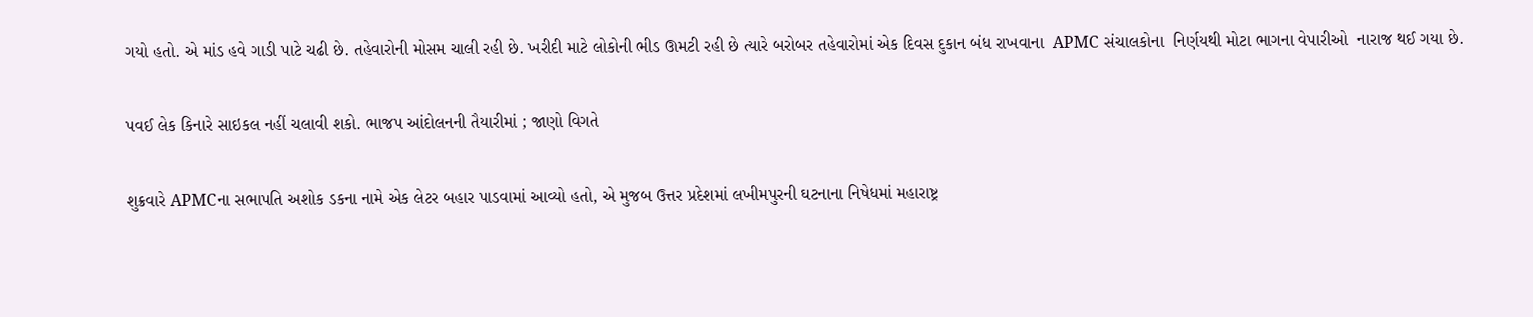ગયો હતો. એ માંડ હવે ગાડી પાટે ચઢી છે. તહેવારોની મોસમ ચાલી રહી છે. ખરીદી માટે લોકોની ભીડ ઊમટી રહી છે ત્યારે બરોબર તહેવારોમાં એક દિવસ દુકાન બંધ રાખવાના  APMC સંચાલકોના  નિર્ણયથી મોટા ભાગના વેપારીઓ  નારાજ થઈ ગયા છે.

પવઈ લેક કિનારે સાઇકલ નહીં ચલાવી શકો. ભાજપ આંદોલનની તૈયારીમાં ; જાણો વિગતે

શુક્રવારે APMCના સભાપતિ અશોક ડકના નામે એક લેટર બહાર પાડવામાં આવ્યો હતો, એ મુજબ ઉત્તર પ્રદેશમાં લખીમપુરની ઘટનાના નિષેધમાં મહારાષ્ટ્ર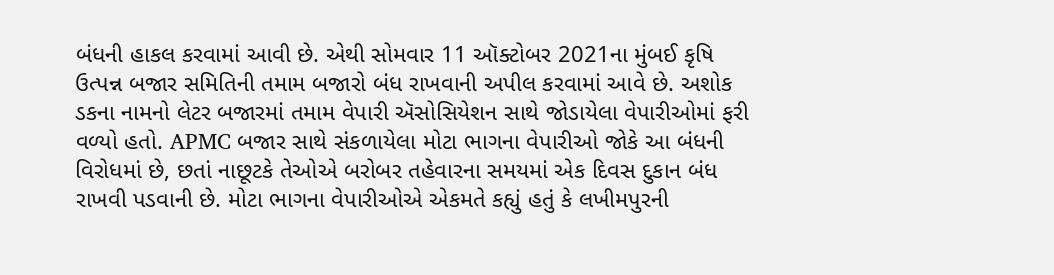બંધની હાકલ કરવામાં આવી છે. એથી સોમવાર 11 ઑક્ટોબર 2021ના મુંબઈ કૃષિ ઉત્પન્ન બજાર સમિતિની તમામ બજારો બંધ રાખવાની અપીલ કરવામાં આવે છે. અશોક ડકના નામનો લેટર બજારમાં તમામ વેપારી ઍસોસિયેશન સાથે જોડાયેલા વેપારીઓમાં ફરી વળ્યો હતો. APMC બજાર સાથે સંકળાયેલા મોટા ભાગના વેપારીઓ જોકે આ બંધની વિરોધમાં છે, છતાં નાછૂટકે તેઓએ બરોબર તહેવારના સમયમાં એક દિવસ દુકાન બંધ રાખવી પડવાની છે. મોટા ભાગના વેપારીઓએ એકમતે કહ્યું હતું કે લખીમપુરની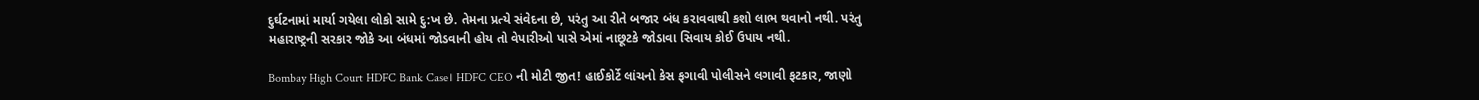દુર્ઘટનામાં માર્યા ગયેલા લોકો સામે દુ:ખ છે. તેમના પ્રત્યે સંવેદના છે, પરંતુ આ રીતે બજાર બંધ કરાવવાથી કશો લાભ થવાનો નથી. પરંતુ મહારાષ્ટ્રની સરકાર જોકે આ બંધમાં જોડવાની હોય તો વેપારીઓ પાસે એમાં નાછૂટકે જોડાવા સિવાય કોઈ ઉપાય નથી.

Bombay High Court HDFC Bank Case। HDFC CEO ની મોટી જીત! હાઈકોર્ટે લાંચનો કેસ ફગાવી પોલીસને લગાવી ફટકાર, જાણો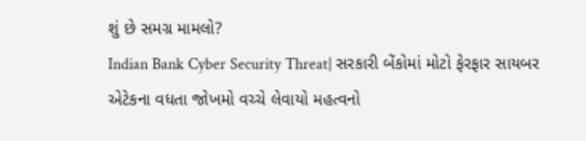શું છે સમગ્ર મામલો?
Indian Bank Cyber Security Threat| સરકારી બેંકોમાં મોટો ફેરફાર સાયબર એટેકના વધતા જોખમો વચ્ચે લેવાયો મહત્વનો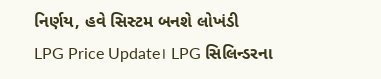નિર્ણય, હવે સિસ્ટમ બનશે લોખંડી
LPG Price Update। LPG સિલિન્ડરના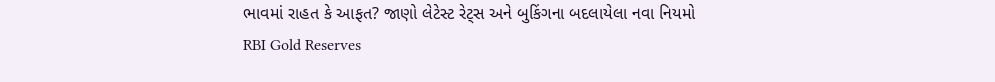ભાવમાં રાહત કે આફત? જાણો લેટેસ્ટ રેટ્સ અને બુકિંગના બદલાયેલા નવા નિયમો
RBI Gold Reserves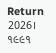Return 2026। ૧૯૯૧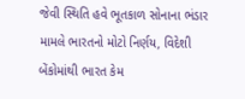જેવી સ્થિતિ હવે ભૂતકાળ સોનાના ભંડાર મામલે ભારતનો મોટો નિર્ણય, વિદેશી બેંકોમાંથી ભારત કેમ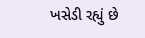ખસેડી રહ્યું છે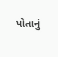પોતાનું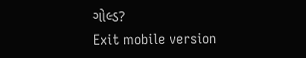ગોલ્ડ?
Exit mobile version